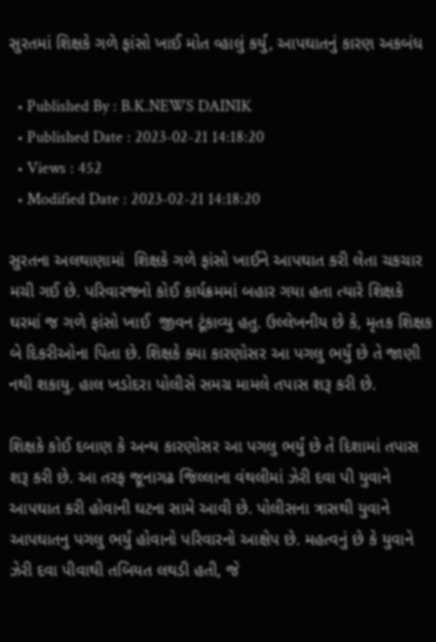સુરતમાં શિક્ષકે ગળે ફાંસો ખાઈ મોત વ્હાલું કર્યું, આપઘાતનું કારણ અકબંધ

  • Published By : B.K.NEWS DAINIK
  • Published Date : 2023-02-21 14:18:20
  • Views : 452
  • Modified Date : 2023-02-21 14:18:20

સુરતના અલથાણામાં  શિક્ષકે ગળે ફાંસો ખાઈને આપઘાત કરી લેતા ચકચાર મચી ગઈ છે. પરિવારજનો કોઈ કાર્યક્રમમાં બહાર ગયા હતા ત્યારે શિક્ષકે ઘરમાં જ ગળે ફાંસો ખાઈ  જીવન ટૂંકાવ્યુ હતુ. ઉલ્લેખનીય છે કે, મૃતક શિક્ષક બે દિકરીઓના પિતા છે. શિક્ષકે ક્યા કારણોસર આ પગલુ ભર્યું છે તે જાણી નથી શકાયુ. હાલ ખડોદરા પોલીસે સમગ્ર મામલે તપાસ શરૂ કરી છે.

શિક્ષકે કોઈ દબાણ કે અન્ય કારણોસર આ પગલુ ભર્યું છે તે દિશામાં તપાસ શરૂ કરી છે. આ તરફ જૂનાગઢ જિલ્લાના વંથલીમાં ઝેરી દવા પી યુવાને આપઘાત કરી હોવાની ઘટના સામે આવી છે. પોલીસના ત્રાસથી યુવાને આપઘાતનુ પગલુ ભર્યું હોવાનો પરિવારનો આક્ષેપ છે. મહત્વનું છે કે યુવાને ઝેરી દવા પીવાથી તબિયત લથડી હતી, જે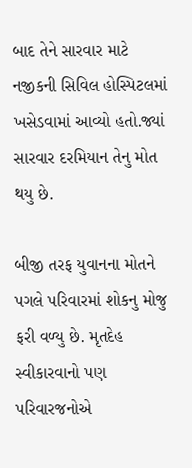બાદ તેને સારવાર માટે નજીકની સિવિલ હોસ્પિટલમાં ખસેડવામાં આવ્યો હતો.જ્યાં સારવાર દરમિયાન તેનુ મોત થયુ છે.

બીજી તરફ યુવાનના મોતને પગલે પરિવારમાં શોકનુ મોજુ ફરી વળ્યુ છે. મૃતદેહ સ્વીકારવાનો પણ પરિવારજનોએ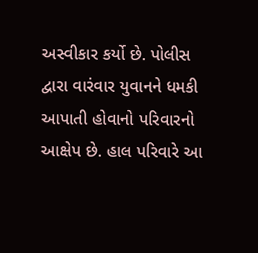અસ્વીકાર કર્યો છે. પોલીસ દ્વારા વારંવાર યુવાનને ધમકી આપાતી હોવાનો પરિવારનો આક્ષેપ છે. હાલ પરિવારે આ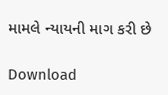મામલે ન્યાયની માગ કરી છે

Download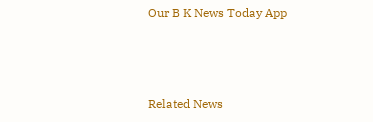Our B K News Today App



Related News